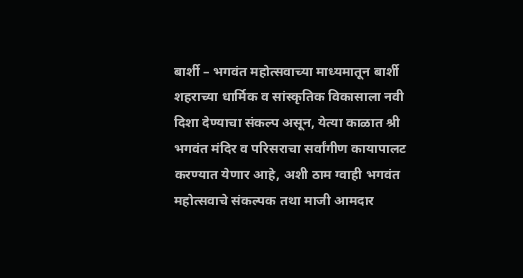बार्शी – भगवंत महोत्सवाच्या माध्यमातून बार्शी शहराच्या धार्मिक व सांस्कृतिक विकासाला नवी दिशा देण्याचा संकल्प असून, येत्या काळात श्री भगवंत मंदिर व परिसराचा सर्वांगीण कायापालट करण्यात येणार आहे, अशी ठाम ग्वाही भगवंत महोत्सवाचे संकल्पक तथा माजी आमदार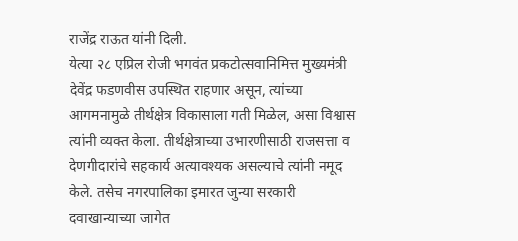राजेंद्र राऊत यांनी दिली.
येत्या २८ एप्रिल रोजी भगवंत प्रकटोत्सवानिमित्त मुख्यमंत्री देवेंद्र फडणवीस उपस्थित राहणार असून, त्यांच्या आगमनामुळे तीर्थक्षेत्र विकासाला गती मिळेल, असा विश्वास त्यांनी व्यक्त केला. तीर्थक्षेत्राच्या उभारणीसाठी राजसत्ता व देणगीदारांचे सहकार्य अत्यावश्यक असल्याचे त्यांनी नमूद केले. तसेच नगरपालिका इमारत जुन्या सरकारी दवाखान्याच्या जागेत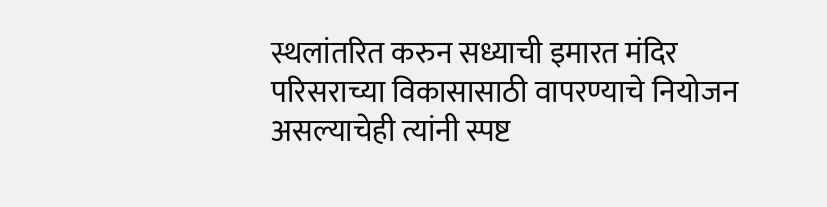स्थलांतरित करुन सध्याची इमारत मंदिर परिसराच्या विकासासाठी वापरण्याचे नियोजन असल्याचेही त्यांनी स्पष्ट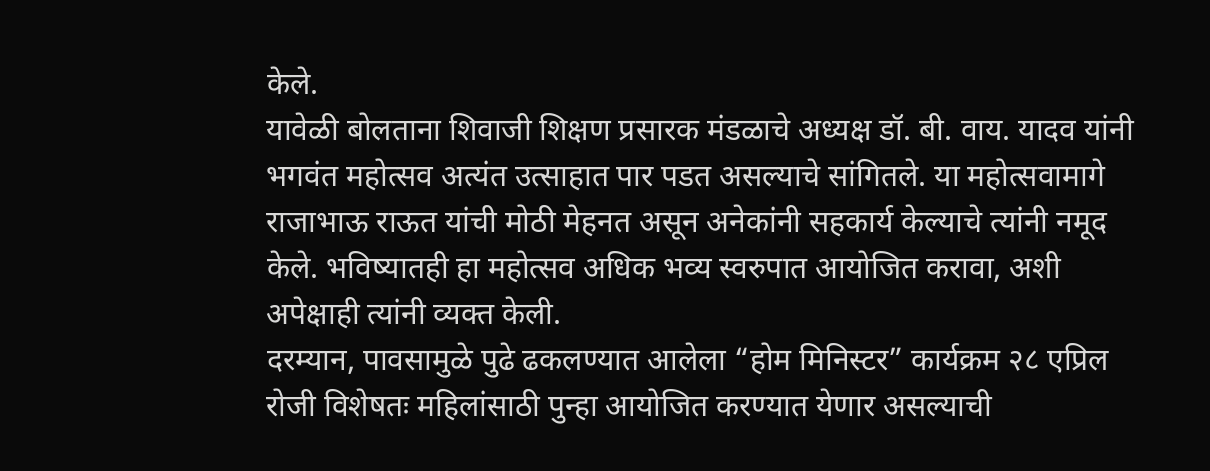केले.
यावेळी बोलताना शिवाजी शिक्षण प्रसारक मंडळाचे अध्यक्ष डॉ. बी. वाय. यादव यांनी भगवंत महोत्सव अत्यंत उत्साहात पार पडत असल्याचे सांगितले. या महोत्सवामागे राजाभाऊ राऊत यांची मोठी मेहनत असून अनेकांनी सहकार्य केल्याचे त्यांनी नमूद केले. भविष्यातही हा महोत्सव अधिक भव्य स्वरुपात आयोजित करावा, अशी अपेक्षाही त्यांनी व्यक्त केली.
दरम्यान, पावसामुळे पुढे ढकलण्यात आलेला “होम मिनिस्टर” कार्यक्रम २८ एप्रिल रोजी विशेषतः महिलांसाठी पुन्हा आयोजित करण्यात येणार असल्याची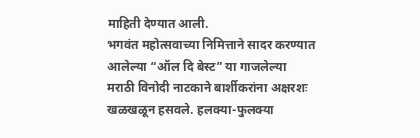माहिती देण्यात आली.
भगवंत महोत्सवाच्या निमित्ताने सादर करण्यात आलेल्या “ऑल दि बेस्ट” या गाजलेल्या मराठी विनोदी नाटकाने बार्शीकरांना अक्षरशः खळखळून हसवले. हलक्या-फुलक्या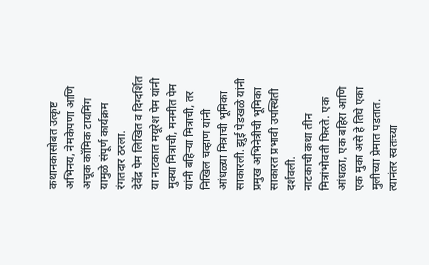कथानकासोबत उत्कृष्ट अभिनय, नेमकेपणा आणि अचूक कॉमिक टायमिंग यामुळे संपूर्ण कार्यक्रम रंगतदार ठरला.
देवेंद्र पेम लिखित व दिग्दर्शित या नाटकात मयूरेश पेम यांनी मुक्या मित्राची, मनमीत पेम यांनी बहिऱ्या मित्राची, तर निखिल चव्हाण यांनी आंधळ्या मित्राची भूमिका साकारली. झुई पेडखळे यांनी प्रमुख अभिनेत्रीची भूमिका साकारत प्रभावी उपस्थिती दर्शवली.
नाटकाची कथा तीन मित्रांभोवती फिरते. एक आंधळा, एक बहिरा आणि एक मुका असे हे तिघे एका मुलीच्या प्रेमात पडतात. त्यानंतर स्वतःच्या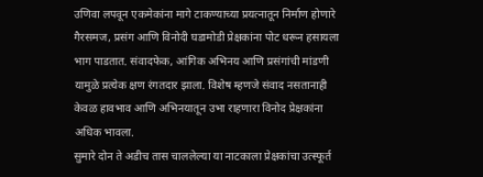उणिवा लपवून एकमेकांना मागे टाकण्याच्या प्रयत्नातून निर्माण होणारे गैरसमज, प्रसंग आणि विनोदी घडामोडी प्रेक्षकांना पोट धरून हसायला भाग पाडतात. संवादफेक, आंगिक अभिनय आणि प्रसंगांची मांडणी यामुळे प्रत्येक क्षण रंगतदार झाला. विशेष म्हणजे संवाद नसतानाही केवळ हावभाव आणि अभिनयातून उभा राहणारा विनोद प्रेक्षकांना अधिक भावला.
सुमारे दोन ते अडीच तास चाललेल्या या नाटकाला प्रेक्षकांचा उत्स्फूर्त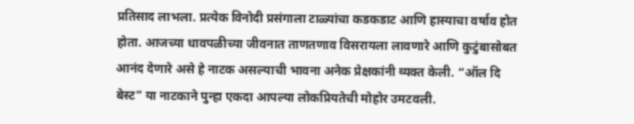प्रतिसाद लाभला. प्रत्येक विनोदी प्रसंगाला टाळ्यांचा कडकडाट आणि हास्याचा वर्षाव होत होता. आजच्या धावपळीच्या जीवनात ताणतणाव विसरायला लावणारे आणि कुटुंबासोबत आनंद देणारे असे हे नाटक असल्याची भावना अनेक प्रेक्षकांनी व्यक्त केली. “ऑल दि बेस्ट” या नाटकाने पुन्हा एकदा आपल्या लोकप्रियतेची मोहोर उमटवली.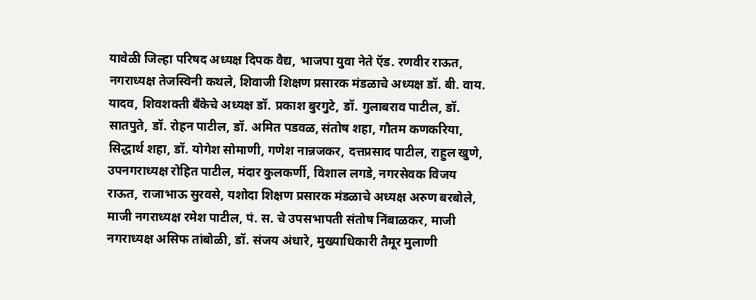यावेळी जिल्हा परिषद अध्यक्ष दिपक वैद्य, भाजपा युवा नेते ऍड. रणवीर राऊत, नगराध्यक्ष तेजस्विनी कथले, शिवाजी शिक्षण प्रसारक मंडळाचे अध्यक्ष डॉ. बी. वाय. यादव, शिवशक्ती बँकेचे अध्यक्ष डॉ. प्रकाश बुरगुटे, डॉ. गुलाबराव पाटील, डॉ. सातपुते, डॉ. रोहन पाटील, डॉ. अमित पडवळ, संतोष शहा, गौतम कणकरिया, सिद्धार्थ शहा, डॉ. योगेश सोमाणी, गणेश नान्नजकर, दत्तप्रसाद पाटील, राहुल खुणे, उपनगराध्यक्ष रोहित पाटील, मंदार कुलकर्णी, विशाल लगडे, नगरसेवक विजय राऊत, राजाभाऊ सुरवसे, यशोदा शिक्षण प्रसारक मंडळाचे अध्यक्ष अरुण बरबोले, माजी नगराध्यक्ष रमेश पाटील, पं. स. चे उपसभापती संतोष निंबाळकर, माजी नगराध्यक्ष असिफ तांबोळी, डॉ. संजय अंधारे, मुख्याधिकारी तैमूर मुलाणी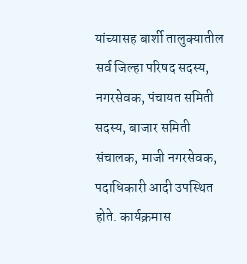यांच्यासह बार्शी तालुक्यातील सर्व जिल्हा परिषद सदस्य, नगरसेवक, पंचायत समिती सदस्य, बाजार समिती संचालक, माजी नगरसेवक, पदाधिकारी आदी उपस्थित होते. कार्यक्रमास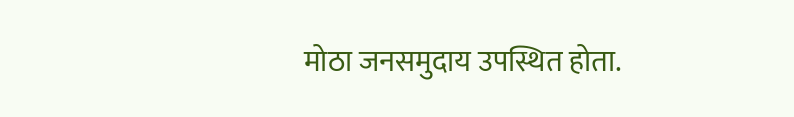मोठा जनसमुदाय उपस्थित होता.